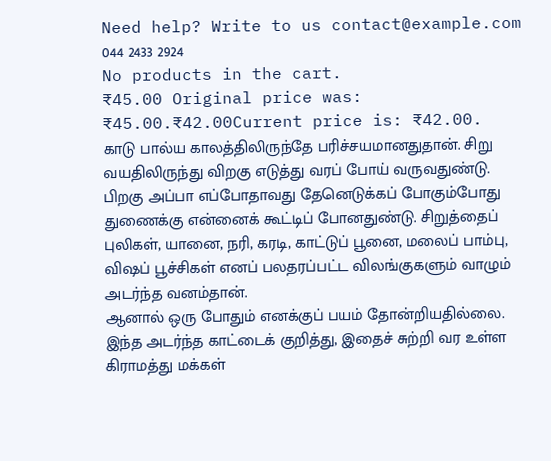Need help? Write to us contact@example.com
044 2433 2924
No products in the cart.
₹45.00 Original price was: ₹45.00.₹42.00Current price is: ₹42.00.
காடு பால்ய காலத்திலிருந்தே பரிச்சயமானதுதான். சிறு வயதிலிருந்து விறகு எடுத்து வரப் போய் வருவதுண்டு. பிறகு அப்பா எப்போதாவது தேனெடுக்கப் போகும்போது துணைக்கு என்னைக் கூட்டிப் போனதுண்டு. சிறுத்தைப் புலிகள், யானை, நரி, கரடி, காட்டுப் பூனை, மலைப் பாம்பு, விஷப் பூச்சிகள் எனப் பலதரப்பட்ட விலங்குகளும் வாழும் அடர்ந்த வனம்தான்.
ஆனால் ஒரு போதும் எனக்குப் பயம் தோன்றியதில்லை. இந்த அடர்ந்த காட்டைக் குறித்து, இதைச் சுற்றி வர உள்ள கிராமத்து மக்கள்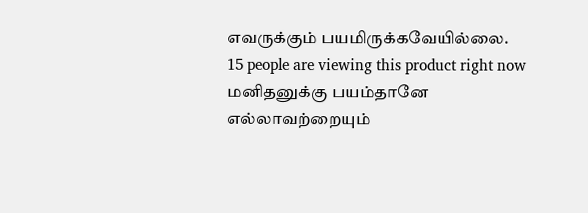எவருக்கும் பயமிருக்கவேயில்லை.
15 people are viewing this product right now
மனிதனுக்கு பயம்தானே எல்லாவற்றையும்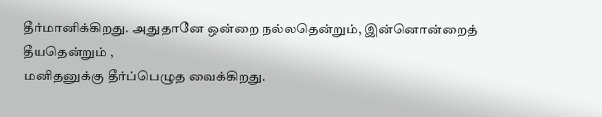தீர்மானிக்கிறது. அதுதானே ஒன்றை நல்லதென்றும், இன்னொன்றைத் தீயதென்றும் ,
மனிதனுக்கு தீர்ப்பெழுத வைக்கிறது.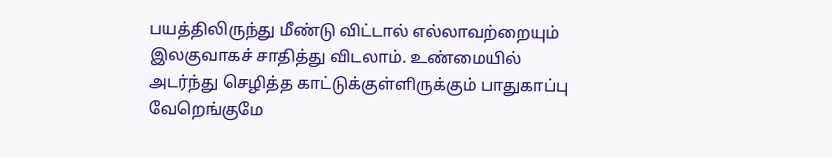பயத்திலிருந்து மீண்டு விட்டால் எல்லாவற்றையும் இலகுவாகச் சாதித்து விடலாம். உண்மையில் அடர்ந்து செழித்த காட்டுக்குள்ளிருக்கும் பாதுகாப்பு வேறெங்குமே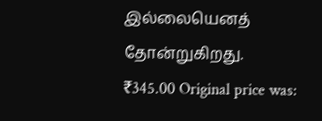இல்லையெனத் தோன்றுகிறது.
₹345.00 Original price was: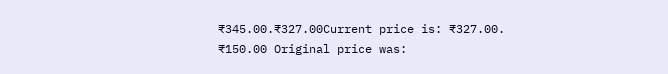₹345.00.₹327.00Current price is: ₹327.00.
₹150.00 Original price was: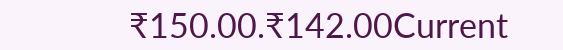₹150.00.₹142.00Current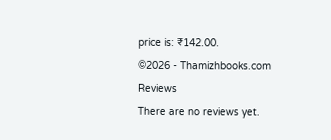price is: ₹142.00.
©2026 - Thamizhbooks.com
Reviews
There are no reviews yet.